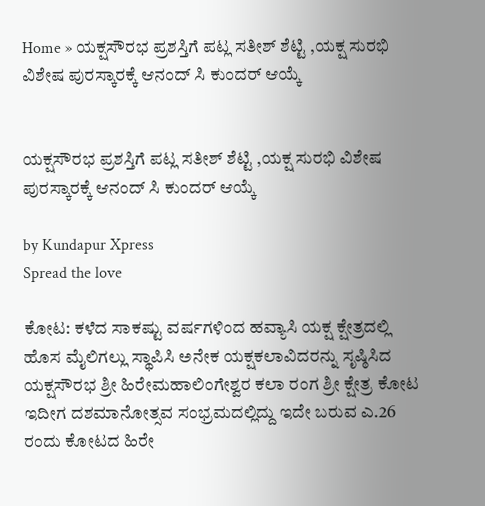Home » ಯಕ್ಷಸೌರಭ ಪ್ರಶಸ್ತಿಗೆ ಪಟ್ಲ ಸತೀಶ್ ಶೆಟ್ಟಿ ,ಯಕ್ಷ ಸುರಭಿ ವಿಶೇಷ ಪುರಸ್ಕಾರಕ್ಕೆ ಆನಂದ್ ಸಿ ಕುಂದರ್ ಆಯ್ಕೆ


ಯಕ್ಷಸೌರಭ ಪ್ರಶಸ್ತಿಗೆ ಪಟ್ಲ ಸತೀಶ್ ಶೆಟ್ಟಿ ,ಯಕ್ಷ ಸುರಭಿ ವಿಶೇಷ ಪುರಸ್ಕಾರಕ್ಕೆ ಆನಂದ್ ಸಿ ಕುಂದರ್ ಆಯ್ಕೆ

by Kundapur Xpress
Spread the love

ಕೋಟ: ಕಳೆದ ಸಾಕಷ್ಟು ವರ್ಷಗಳಿಂದ ಹವ್ಯಾಸಿ ಯಕ್ಷ ಕ್ಷೇತ್ರದಲ್ಲಿ ಹೊಸ ಮೈಲಿಗಲ್ಲು ಸ್ಥಾಪಿಸಿ ಅನೇಕ ಯಕ್ಷಕಲಾವಿದರನ್ನು ಸೃಷ್ಠಿಸಿದ ಯಕ್ಷಸೌರಭ ಶ್ರೀ ಹಿರೇಮಹಾಲಿಂಗೇಶ್ವರ ಕಲಾ ರಂಗ ಶ್ರೀ ಕ್ಷೇತ್ರ ಕೋಟ ಇದೀಗ ದಶಮಾನೋತ್ಸವ ಸಂಭ್ರಮದಲ್ಲಿದ್ದು ಇದೇ ಬರುವ ಎ.26 ರಂದು ಕೋಟದ ಹಿರೇ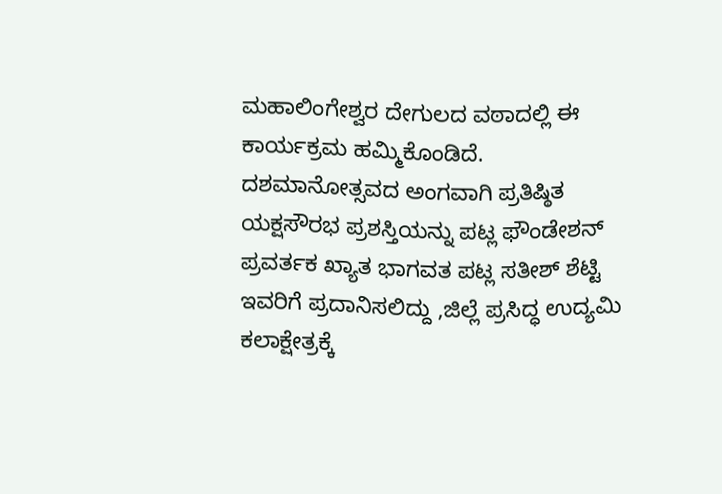ಮಹಾಲಿಂಗೇಶ್ವರ ದೇಗುಲದ ವಠಾದಲ್ಲಿ ಈ ಕಾರ್ಯಕ್ರಮ ಹಮ್ಮಿಕೊಂಡಿದೆ.
ದಶಮಾನೋತ್ಸವದ ಅಂಗವಾಗಿ ಪ್ರತಿಷ್ಠಿತ ಯಕ್ಷಸೌರಭ ಪ್ರಶಸ್ತಿಯನ್ನು ಪಟ್ಲ ಫೌಂಡೇಶನ್ ಪ್ರವರ್ತಕ ಖ್ಯಾತ ಭಾಗವತ ಪಟ್ಲ ಸತೀಶ್ ಶೆಟ್ಟಿ ಇವರಿಗೆ ಪ್ರದಾನಿಸಲಿದ್ದು ,ಜಿಲ್ಲೆ ಪ್ರಸಿದ್ಧ ಉದ್ಯಮಿ ಕಲಾಕ್ಷೇತ್ರಕ್ಕೆ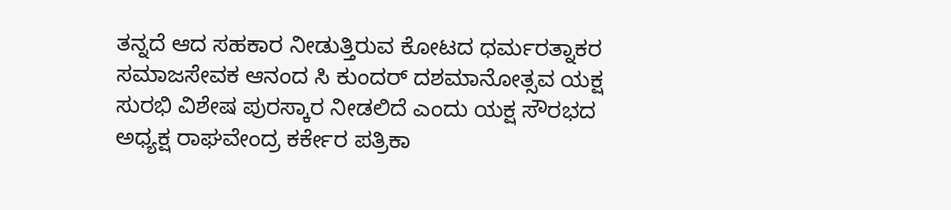ತನ್ನದೆ ಆದ ಸಹಕಾರ ನೀಡುತ್ತಿರುವ ಕೋಟದ ಧರ್ಮರತ್ನಾಕರ ಸಮಾಜಸೇವಕ ಆನಂದ ಸಿ ಕುಂದರ್ ದಶಮಾನೋತ್ಸವ ಯಕ್ಷ ಸುರಭಿ ವಿಶೇಷ ಪುರಸ್ಕಾರ ನೀಡಲಿದೆ ಎಂದು ಯಕ್ಷ ಸೌರಭದ ಅಧ್ಯಕ್ಷ ರಾಘವೇಂದ್ರ ಕರ್ಕೇರ ಪತ್ರಿಕಾ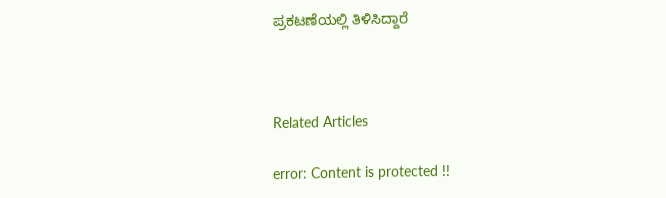ಪ್ರಕಟಣೆಯಲ್ಲಿ ತಿಳಿಸಿದ್ದಾರೆ



Related Articles

error: Content is protected !!